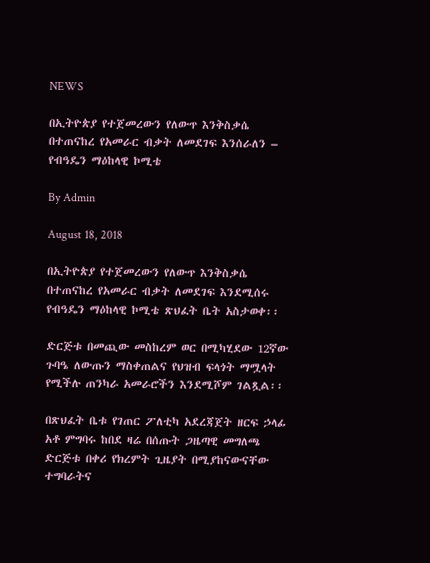NEWS

በኢትዮጵያ የተጀመረውን የለውጥ እንቅስቃሴ በተጠናከረ የአመራር ብቃት ለመደገፍ እንሰራለን – የብዓዴን ማዕከላዊ ኮሚቴ

By Admin

August 18, 2018

በኢትዮጵያ የተጀመረውን የለውጥ እንቅስቃሴ በተጠናከረ የአመራር ብቃት ለመደገፍ እንደሚሰሩ የብዓዴን ማዕከላዊ ኮሚቴ ጽህፈት ቤት አስታወቀ፡፡

ድርጅቱ በመጪው መስከረም ወር በሚካሂደው 12ኛው ጉባዔ ለውጡን ማስቀጠልና የህዝብ ፍላጎት ማሟላት የሚችሉ ጠንካራ አመራሮችን እንደሚሾም ገልጿል፡፡

በጽህፈት ቤቱ የገጠር ፖለቲካ አደረጃጀት ዘርፍ ኃላፊ አቶ ምግባሩ ከበደ ዛሬ በሰጡት ጋዜጣዊ መግለጫ ድርጅቱ በቀሪ የክረምት ጊዜያት በሚያከናውናቸው ተግባራትና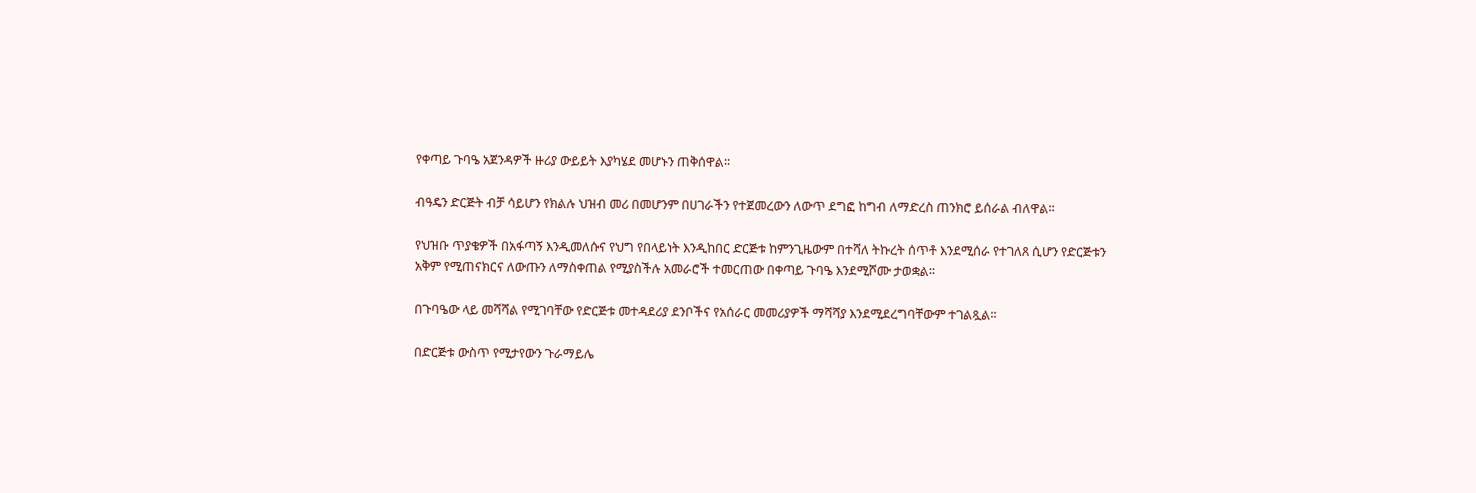የቀጣይ ጉባዔ አጀንዳዎች ዙሪያ ውይይት እያካሄደ መሆኑን ጠቅሰዋል፡፡

ብዓዴን ድርጅት ብቻ ሳይሆን የክልሉ ህዝብ መሪ በመሆንም በሀገራችን የተጀመረውን ለውጥ ደግፎ ከግብ ለማድረስ ጠንክሮ ይሰራል ብለዋል፡፡

የህዝቡ ጥያቄዎች በአፋጣኝ እንዲመለሱና የህግ የበላይነት እንዲከበር ድርጅቱ ከምንጊዜውም በተሻለ ትኩረት ሰጥቶ እንደሚሰራ የተገለጸ ሲሆን የድርጅቱን አቅም የሚጠናክርና ለውጡን ለማስቀጠል የሚያስችሉ አመራሮች ተመርጠው በቀጣይ ጉባዔ እንደሚሾሙ ታወቋል፡፡

በጉባዔው ላይ መሻሻል የሚገባቸው የድርጅቱ መተዳደሪያ ደንቦችና የአሰራር መመሪያዎች ማሻሻያ እንደሚደረግባቸውም ተገልጿል፡፡

በድርጅቱ ውስጥ የሚታየውን ጉራማይሌ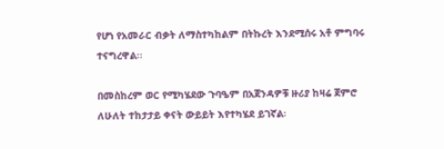የሆነ የአመራር ብቃት ለማስተካከልም በትኩረት እንደሚሰሩ አቶ ምግባሩ ተናግረዋል፡፡

በመስከረም ወር የሚካሄደው ጉባዔም በአጀንዳዎቹ ዙሪያ ከዛሬ ጀምሮ ለሁለት ተከታታይ ቀናት ውይይት እየተካሄደ ይገኛል፡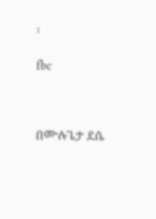፡

fbc



በሙሉጌታ ደሴ